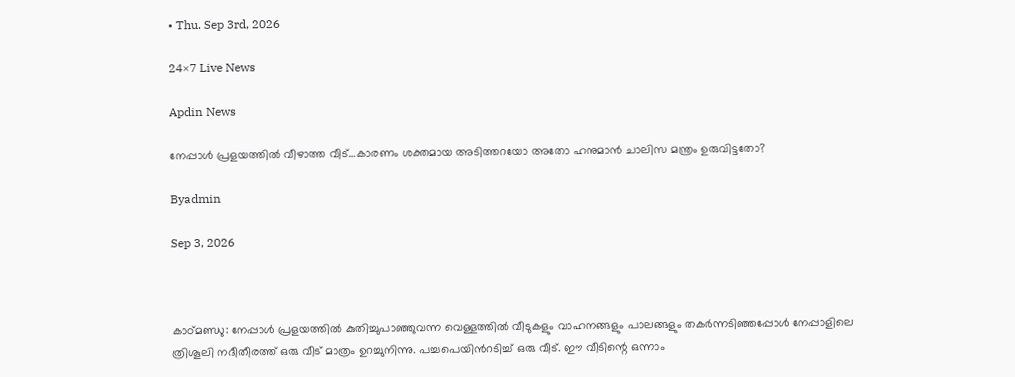• Thu. Sep 3rd, 2026

24×7 Live News

Apdin News

നേപ്പാള്‍ പ്രളയത്തില്‍ വീഴാത്ത വീട്…കാരണം ശക്തമായ അടിത്തറയോ അതോ ഹനുമാന്‍ ചാലിസ മന്ത്രം ഉരുവിട്ടതോ?

Byadmin

Sep 3, 2026



കാഠ്മണ്ഡു: നേപ്പാള്‍ പ്രളയത്തില്‍ കുതിച്ചുപാഞ്ഞുവന്ന വെള്ളത്തില്‍ വീടുകളും വാഹനങ്ങളും പാലങ്ങളും തകർന്നടിഞ്ഞപ്പോള്‍ നേപ്പാളിലെ ത്രിശൂലി നദീതീരത്ത് ഒരു വീട് മാത്രം ഉറച്ചുനിന്നു. പച്ചപെയിന്‍റടിച്ച് ഒരു വീട്. ഈ വീടിന്റെ ഒന്നാം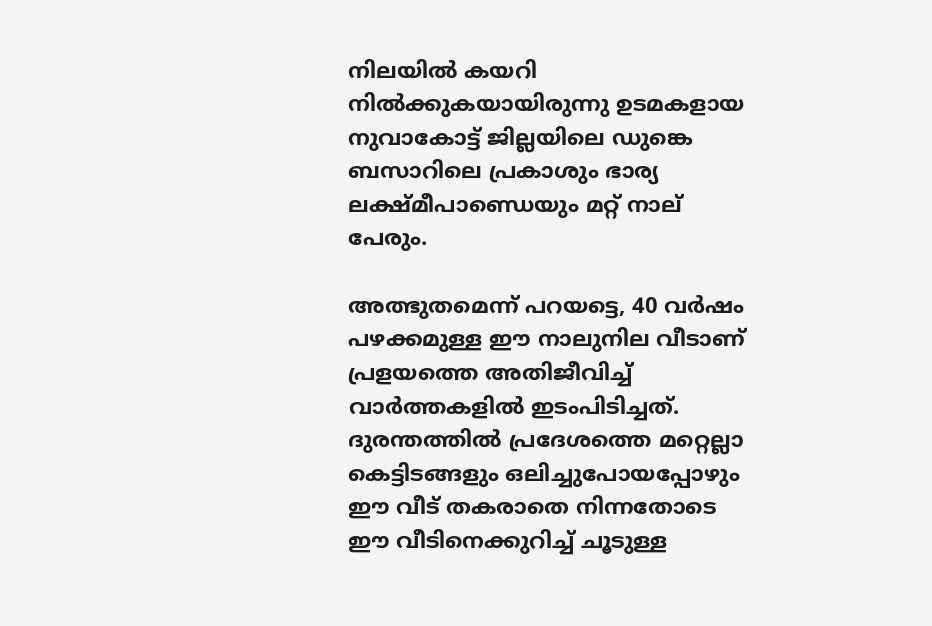നിലയില്‍ കയറി നില്‍ക്കുകയായിരുന്നു ഉടമകളായ നുവാകോട്ട് ജില്ലയിലെ ഡുങ്കെ ബസാറിലെ പ്രകാശും ഭാര്യ ലക്ഷ്മീപാണ്ഡെയും മറ്റ് നാല് പേരും.

അത്ഭുതമെന്ന് പറയട്ടെ, 40 വർഷം പഴക്കമുള്ള ഈ നാലുനില വീടാണ് പ്രളയത്തെ അതിജീവിച്ച്‌ വാർത്തകളില്‍ ഇടംപിടിച്ചത്. ദുരന്തത്തില്‍ പ്രദേശത്തെ മറ്റെല്ലാ കെട്ടിടങ്ങളും ഒലിച്ചുപോയപ്പോഴും ഈ വീട് തകരാതെ നിന്നതോടെ ഈ വീടിനെക്കുറിച്ച് ചൂടുള്ള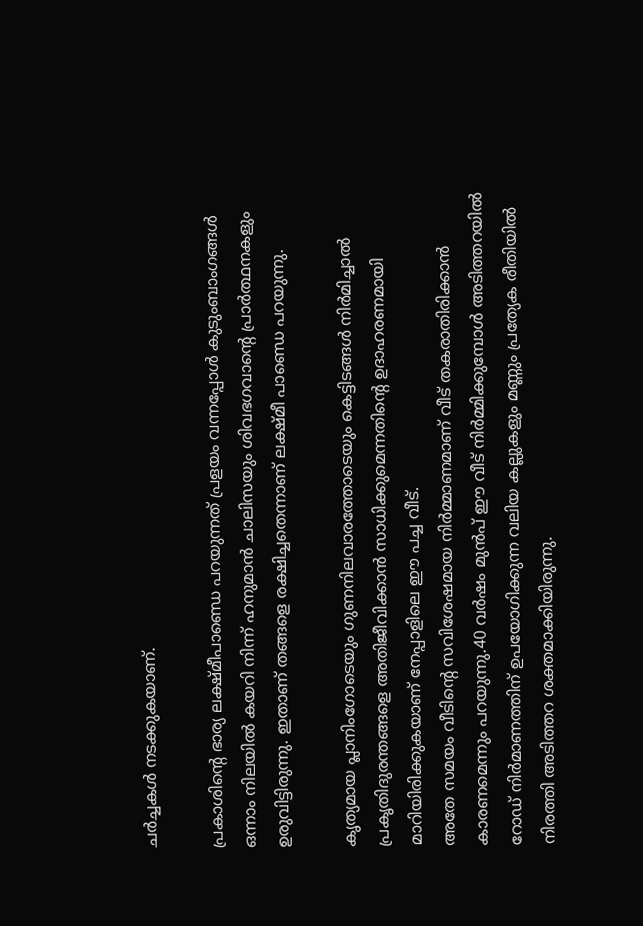ചര്‍ച്ചകള്‍ നടക്കുകയാണ്.

പ്രകാശിന്റെ ഭാര്യ ലക്ഷ്മീപാണ്ഡെ പറയുന്നത് പ്രളയം വന്നപ്പോള്‍ കുടുംബാംഗങ്ങള്‍ ഒന്നാം നിലയില്‍ കയറി നിന്ന് ഹനുമാന്‍ ചാലിസയും ശിവഭഗവാന്റെ പ്രാര്‍ത്ഥനകളും ഉരുവിട്ടിരുന്നു. ഇതാണ് തങ്ങളെ രക്ഷിച്ചതെന്നാണ് ലക്ഷ്മീ പാണ്ഡെ പറയുന്നു.

കൃത്യമായ പ്ലാനിംഗോടെയും ഗുണനിലവാരത്തോടെയും കെട്ടിടങ്ങള്‍ നിർമിച്ചാല്‍ പ്രകൃതിദുരന്തങ്ങളെ അതിജീവിക്കാന്‍ സാധിക്കുമെന്നതിന്റെ ഉദാഹരണമായി മാറിയിരിക്കുകയാണ് നേപ്പാളിലെ ഈ പച്ച വീട്.
അതേ സമയം വീടിന്റെ സവിശേഷമായ നിര്‍മ്മാണമാണ് വീട് തകരാതിരിക്കാന്‍ കാരണമെന്നും പറയുന്നു.40 വര്‍ഷം മുന്‍പ് ഈ വീട് നിര്‍മ്മിക്കുമ്പോള്‍ അടിത്തറയില്‍ റോഡ് നിർമാണത്തിന് ഉപയോഗിക്കുന്ന വലിയ കല്ലുകളും മണ്ണും പ്രത്യേക രീതിയില്‍ നിരത്തി അടിത്തറ ശക്തമാക്കിയിരുന്നു.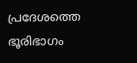പ്രദേശത്തെ ഭൂരിഭാഗം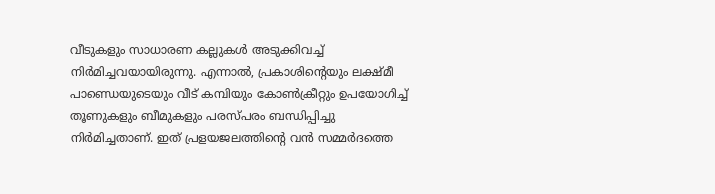വീടുകളും സാധാരണ കല്ലുകള്‍ അടുക്കിവച്ച്‌ നിർമിച്ചവയായിരുന്നു. എന്നാല്‍, പ്രകാശിന്റെയും ലക്ഷ്മീ പാണ്ഡെയുടെയും വീട് കമ്പിയും കോണ്‍ക്രീറ്റും ഉപയോഗിച്ച്‌ തൂണുകളും ബീമുകളും പരസ്പരം ബന്ധിപ്പിച്ചു നിർമിച്ചതാണ്. ഇത് പ്രളയജലത്തിന്റെ വൻ സമ്മർദത്തെ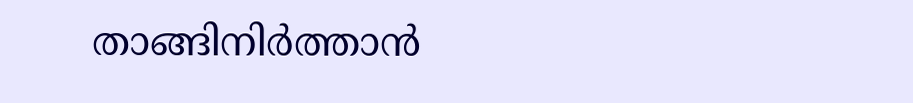താങ്ങിനിർത്താൻ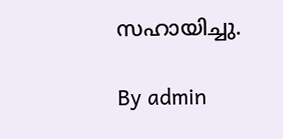സഹായിച്ചു.

By admin